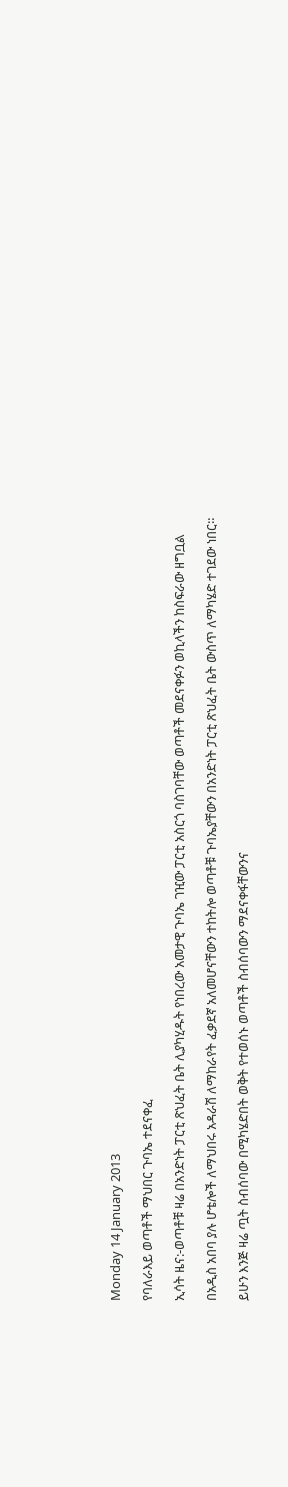Monday 14 January 2013

የባለራእይ ወጣቶች ማህበር ጉባኤ ተደናቀፈ

ኢሳት ዜና:-ወጣቶቹ ዛሬ በአንድነት ፓርቲ ጽህፈት ቤት ሊያካሂዱት የነበረው አመታዊ ጉባኤ ገዢው ፓርቲ አስርጎ ባስገባቸው ወጣቶች መደናቀፉን ወኪላችን ከስፍራው ዘግቧል

በአዲስ አበባ ያሉ ሆቴሎች ለማህበሩ አዳራሽ ለማከራየት ፈቃደኛ አለመሆናቸውን ተከትሎ ወጣቶቹ ጉባኤያቸውን በአንድነት ፓርቲ ጽህፈት ቤት ውስጥ ለማካሄድ ተገደው ነበር።

ይሁን እንጅ ዛሬ ጧት ስብሰባው በሚካሄድበት ወቅት የተወሰኑ ወጣቶች ስብሰባውን ማደናቀፋቸውንና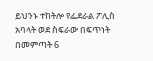ይህንኑ ተከትሎ የፌደራል ፖሊስ አባላት ወደ ስፍራው በፍጥነት በመምጣት 6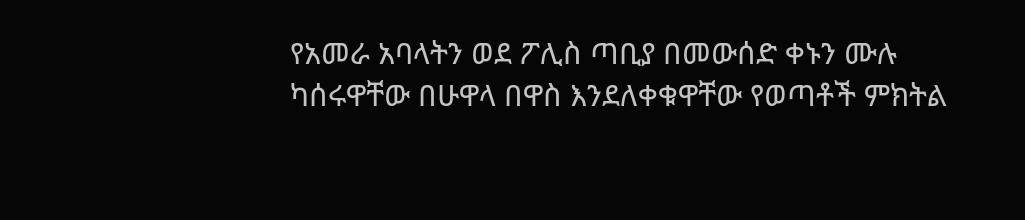የአመራ አባላትን ወደ ፖሊስ ጣቢያ በመውሰድ ቀኑን ሙሉ ካሰሩዋቸው በሁዋላ በዋስ እንደለቀቁዋቸው የወጣቶች ምክትል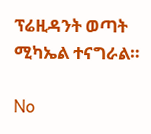ፕሬዚዳንት ወጣት ሚካኤል ተናግራል።

No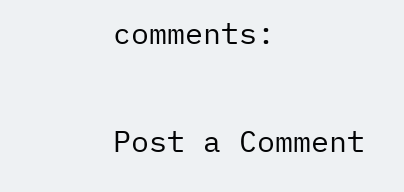comments:

Post a Comment